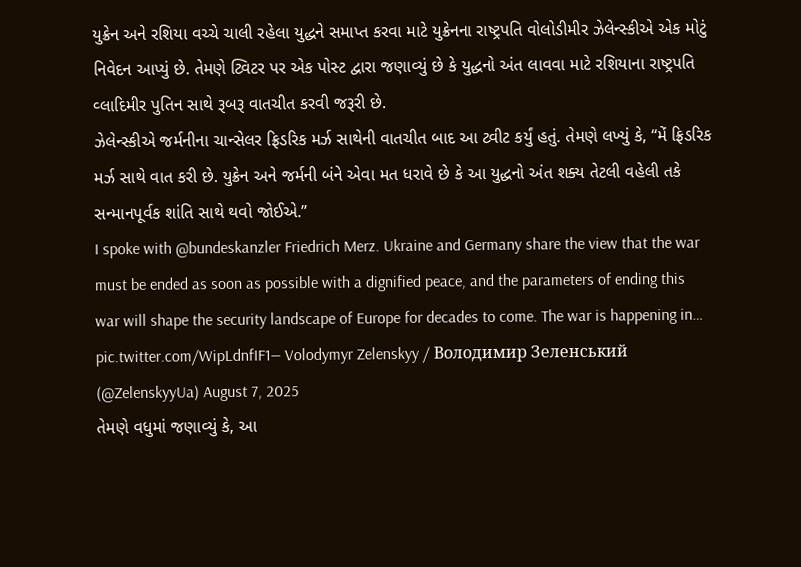યુક્રેન અને રશિયા વચ્ચે ચાલી રહેલા યુદ્ધને સમાપ્ત કરવા માટે યુક્રેનના રાષ્ટ્રપતિ વોલોડીમીર ઝેલેન્સ્કીએ એક મોટું નિવેદન આપ્યું છે. તેમણે ટ્વિટર પર એક પોસ્ટ દ્વારા જણાવ્યું છે કે યુદ્ધનો અંત લાવવા માટે રશિયાના રાષ્ટ્રપતિ વ્લાદિમીર પુતિન સાથે રૂબરૂ વાતચીત કરવી જરૂરી છે.
ઝેલેન્સ્કીએ જર્મનીના ચાન્સેલર ફ્રિડરિક મર્ઝ સાથેની વાતચીત બાદ આ ટ્વીટ કર્યું હતું. તેમણે લખ્યું કે, “મેં ફ્રિડરિક મર્ઝ સાથે વાત કરી છે. યુક્રેન અને જર્મની બંને એવા મત ધરાવે છે કે આ યુદ્ધનો અંત શક્ય તેટલી વહેલી તકે સન્માનપૂર્વક શાંતિ સાથે થવો જોઈએ.”
I spoke with @bundeskanzler Friedrich Merz. Ukraine and Germany share the view that the war must be ended as soon as possible with a dignified peace, and the parameters of ending this war will shape the security landscape of Europe for decades to come. The war is happening in… pic.twitter.com/WipLdnfIF1— Volodymyr Zelenskyy / Володимир Зеленський (@ZelenskyyUa) August 7, 2025
તેમણે વધુમાં જણાવ્યું કે, આ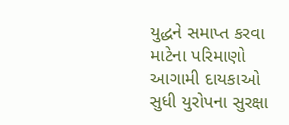યુદ્ધને સમાપ્ત કરવા માટેના પરિમાણો આગામી દાયકાઓ સુધી યુરોપના સુરક્ષા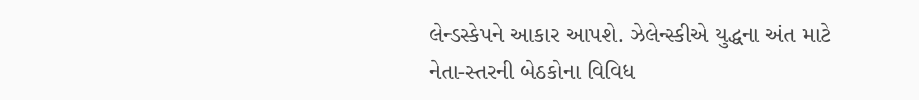લેન્ડસ્કેપને આકાર આપશે. ઝેલેન્સ્કીએ યુદ્ધના અંત માટે નેતા-સ્તરની બેઠકોના વિવિધ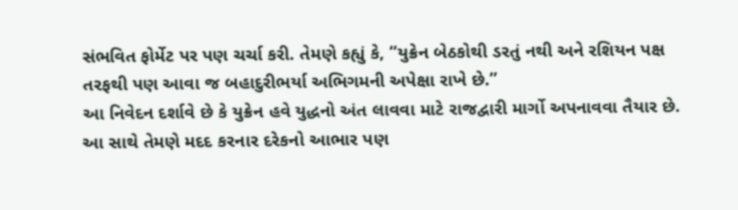સંભવિત ફોર્મેટ પર પણ ચર્ચા કરી. તેમણે કહ્યું કે, “યુક્રેન બેઠકોથી ડરતું નથી અને રશિયન પક્ષ તરફથી પણ આવા જ બહાદુરીભર્યા અભિગમની અપેક્ષા રાખે છે.”
આ નિવેદન દર્શાવે છે કે યુક્રેન હવે યુદ્ધનો અંત લાવવા માટે રાજદ્વારી માર્ગો અપનાવવા તૈયાર છે. આ સાથે તેમણે મદદ કરનાર દરેકનો આભાર પણ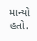માન્યો હતો.